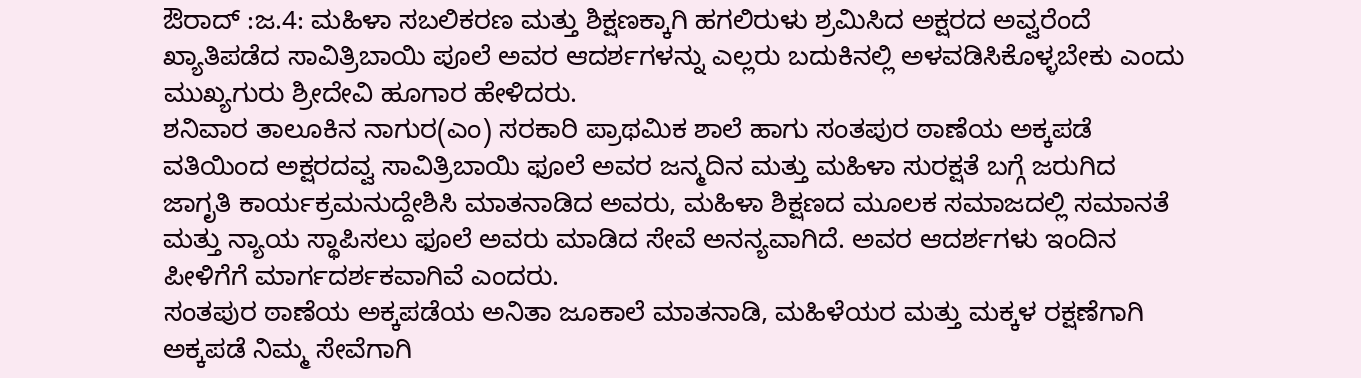ಔರಾದ್ :ಜ.4: ಮಹಿಳಾ ಸಬಲಿಕರಣ ಮತ್ತು ಶಿಕ್ಷಣಕ್ಕಾಗಿ ಹಗಲಿರುಳು ಶ್ರಮಿಸಿದ ಅಕ್ಷರದ ಅವ್ವರೆಂದೆ ಖ್ಯಾತಿಪಡೆದ ಸಾವಿತ್ರಿಬಾಯಿ ಪೂಲೆ ಅವರ ಆದರ್ಶಗಳನ್ನು ಎಲ್ಲರು ಬದುಕಿನಲ್ಲಿ ಅಳವಡಿಸಿಕೊಳ್ಳಬೇಕು ಎಂದು ಮುಖ್ಯಗುರು ಶ್ರೀದೇವಿ ಹೂಗಾರ ಹೇಳಿದರು.
ಶನಿವಾರ ತಾಲೂಕಿನ ನಾಗುರ(ಎಂ) ಸರಕಾರಿ ಪ್ರಾಥಮಿಕ ಶಾಲೆ ಹಾಗು ಸಂತಪುರ ಠಾಣೆಯ ಅಕ್ಕಪಡೆ ವತಿಯಿಂದ ಅಕ್ಷರದವ್ವ ಸಾವಿತ್ರಿಬಾಯಿ ಫೂಲೆ ಅವರ ಜನ್ಮದಿನ ಮತ್ತು ಮಹಿಳಾ ಸುರಕ್ಷತೆ ಬಗ್ಗೆ ಜರುಗಿದ ಜಾಗೃತಿ ಕಾರ್ಯಕ್ರಮನುದ್ದೇಶಿಸಿ ಮಾತನಾಡಿದ ಅವರು, ಮಹಿಳಾ ಶಿಕ್ಷಣದ ಮೂಲಕ ಸಮಾಜದಲ್ಲಿ ಸಮಾನತೆ ಮತ್ತು ನ್ಯಾಯ ಸ್ಥಾಪಿಸಲು ಫೂಲೆ ಅವರು ಮಾಡಿದ ಸೇವೆ ಅನನ್ಯವಾಗಿದೆ. ಅವರ ಆದರ್ಶಗಳು ಇಂದಿನ ಪೀಳಿಗೆಗೆ ಮಾರ್ಗದರ್ಶಕವಾಗಿವೆ ಎಂದರು.
ಸಂತಪುರ ಠಾಣೆಯ ಅಕ್ಕಪಡೆಯ ಅನಿತಾ ಜೂಕಾಲೆ ಮಾತನಾಡಿ, ಮಹಿಳೆಯರ ಮತ್ತು ಮಕ್ಕಳ ರಕ್ಷಣೆಗಾಗಿ ಅಕ್ಕಪಡೆ ನಿಮ್ಮ ಸೇವೆಗಾಗಿ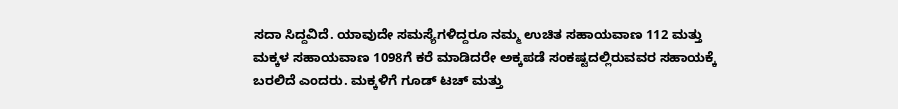ಸದಾ ಸಿದ್ದವಿದೆ. ಯಾವುದೇ ಸಮಸ್ಯೆಗಳಿದ್ದರೂ ನಮ್ಮ ಉಚಿತ ಸಹಾಯವಾಣ 112 ಮತ್ತು ಮಕ್ಕಳ ಸಹಾಯವಾಣ 1098ಗೆ ಕರೆ ಮಾಡಿದರೇ ಅಕ್ಕಪಡೆ ಸಂಕಷ್ಟದಲ್ಲಿರುವವರ ಸಹಾಯಕ್ಕೆ ಬರಲಿದೆ ಎಂದರು. ಮಕ್ಕಳಿಗೆ ಗೂಡ್ ಟಚ್ ಮತ್ತು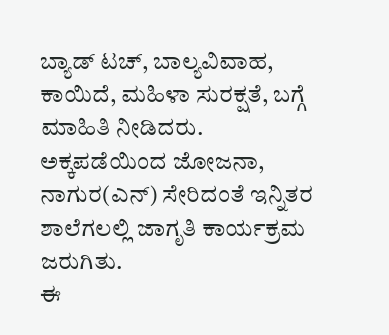ಬ್ಯಾಡ್ ಟಚ್, ಬಾಲ್ಯವಿವಾಹ, ಕಾಯಿದೆ, ಮಹಿಳಾ ಸುರಕ್ಷತೆ, ಬಗ್ಗೆ ಮಾಹಿತಿ ನೀಡಿದರು.
ಅಕ್ಕಪಡೆಯಿಂದ ಜೋಜನಾ, ನಾಗುರ(ಎನ್) ಸೇರಿದಂತೆ ಇನ್ನಿತರ ಶಾಲೆಗಲಲ್ಲಿ ಜಾಗೃತಿ ಕಾರ್ಯಕ್ರಮ ಜರುಗಿತು.
ಈ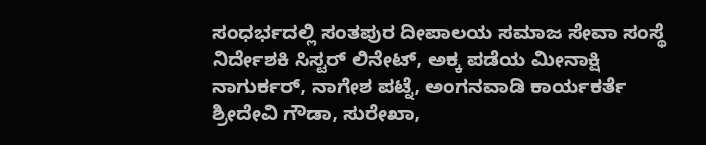ಸಂಧರ್ಭದಲ್ಲಿ ಸಂತಪುರ ದೀಪಾಲಯ ಸಮಾಜ ಸೇವಾ ಸಂಸ್ಥೆ ನಿರ್ದೇಶಕಿ ಸಿಸ್ಟರ್ ಲಿನೇಟ್, ಅಕ್ಕ ಪಡೆಯ ಮೀನಾಕ್ಷಿ ನಾಗುರ್ಕರ್, ನಾಗೇಶ ಪಟ್ನೆ, ಅಂಗನವಾಡಿ ಕಾರ್ಯಕರ್ತೆ ಶ್ರೀದೇವಿ ಗೌಡಾ, ಸುರೇಖಾ,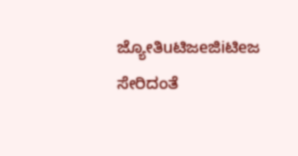ಜ್ಯೋತಿuಟಿಜeಜಿiಟಿeಜ ಸೇರಿದಂತೆ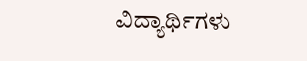ವಿದ್ಯಾರ್ಥಿಗಳು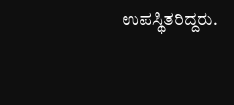ಉಪಸ್ಥಿತರಿದ್ದರು.